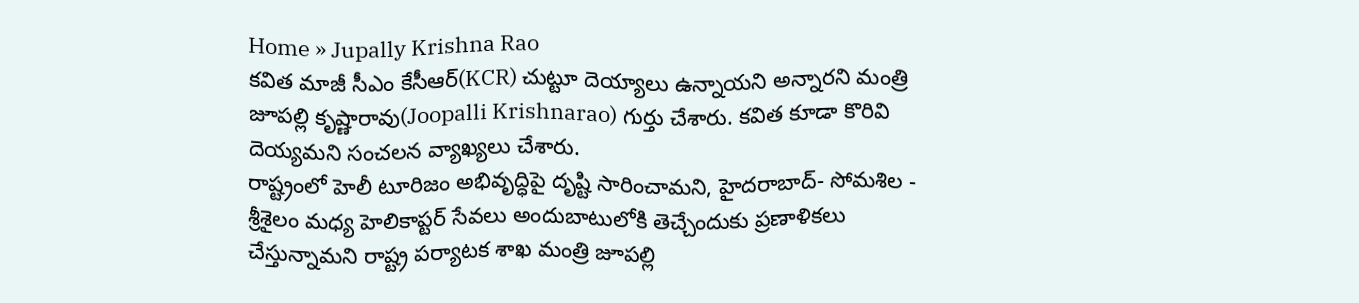Home » Jupally Krishna Rao
కవిత మాజీ సీఎం కేసీఆర్(KCR) చుట్టూ దెయ్యాలు ఉన్నాయని అన్నారని మంత్రి జూపల్లి కృష్ణారావు(Joopalli Krishnarao) గుర్తు చేశారు. కవిత కూడా కొరివి దెయ్యమని సంచలన వ్యాఖ్యలు చేశారు.
రాష్ట్రంలో హెలీ టూరిజం అభివృద్ధిపై దృష్టి సారించామని, హైదరాబాద్- సోమశిల - శ్రీశైలం మధ్య హెలికాప్టర్ సేవలు అందుబాటులోకి తెచ్చేందుకు ప్రణాళికలు చేస్తున్నామని రాష్ట్ర పర్యాటక శాఖ మంత్రి జూపల్లి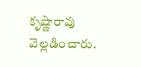కృష్ణారావు వెల్లడించారు.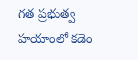గత ప్రభుత్వ హయాంలో కడెం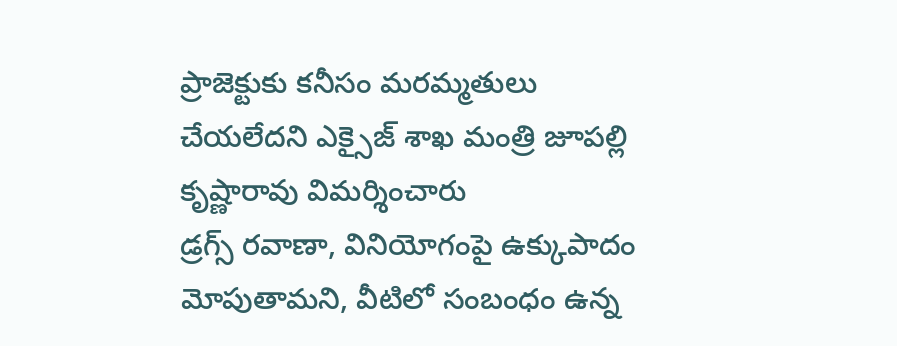ప్రాజెక్టుకు కనీసం మరమ్మతులు చేయలేదని ఎక్సైజ్ శాఖ మంత్రి జూపల్లి కృష్ణారావు విమర్శించారు
డ్రగ్స్ రవాణా, వినియోగంపై ఉక్కుపాదం మోపుతామని, వీటిలో సంబంధం ఉన్న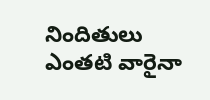నిందితులు ఎంతటి వారైనా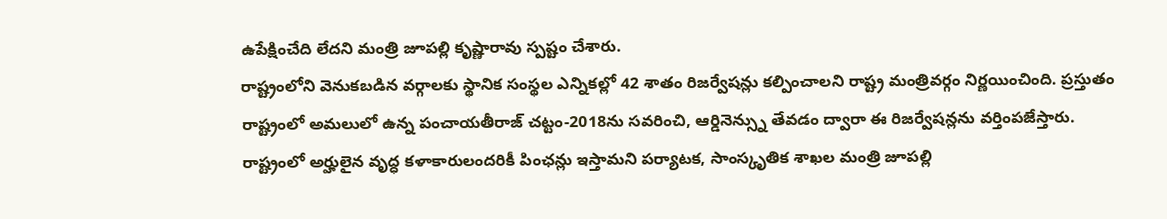ఉపేక్షించేది లేదని మంత్రి జూపల్లి కృష్ణారావు స్పష్టం చేశారు.
రాష్ట్రంలోని వెనుకబడిన వర్గాలకు స్థానిక సంస్థల ఎన్నికల్లో 42 శాతం రిజర్వేషన్లు కల్పించాలని రాష్ట్ర మంత్రివర్గం నిర్ణయించింది. ప్రస్తుతం రాష్ట్రంలో అమలులో ఉన్న పంచాయతీరాజ్ చట్టం-2018ను సవరించి, ఆర్డినెన్స్ను తేవడం ద్వారా ఈ రిజర్వేషన్లను వర్తింపజేస్తారు.
రాష్ట్రంలో అర్హులైన వృద్ధ కళాకారులందరికీ పింఛన్లు ఇస్తామని పర్యాటక, సాంస్కృతిక శాఖల మంత్రి జూపల్లి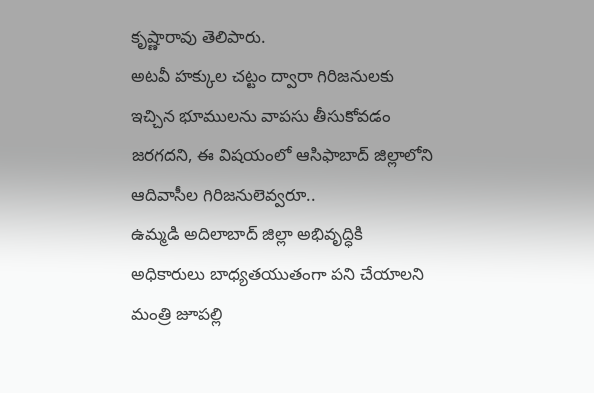కృష్ణారావు తెలిపారు.
అటవీ హక్కుల చట్టం ద్వారా గిరిజనులకు ఇచ్చిన భూములను వాపసు తీసుకోవడం జరగదని, ఈ విషయంలో ఆసిఫాబాద్ జిల్లాలోని ఆదివాసీల గిరిజనులెవ్వరూ..
ఉమ్మడి అదిలాబాద్ జిల్లా అభివృద్ధికి అధికారులు బాధ్యతయుతంగా పని చేయాలని మంత్రి జూపల్లి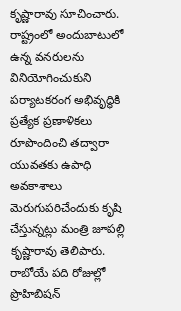కృష్ణారావు సూచించారు.
రాష్ట్రంలో అందుబాటులో ఉన్న వనరులను వినియోగించుకుని పర్యాటకరంగ అభివృద్ధికి ప్రత్యేక ప్రణాళికలు రూపొందించి తద్వారా యువతకు ఉపాధి అవకాశాలు మెరుగుపరిచేందుకు కృషి చేస్తున్నట్లు మంత్రి జూపల్లి కృష్ణారావు తెలిపారు.
రాబోయే పది రోజుల్లో ప్రొహిబిషన్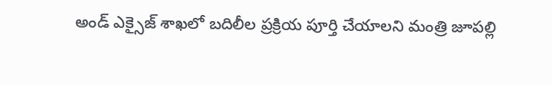అండ్ ఎక్సైజ్ శాఖలో బదిలీల ప్రక్రియ పూర్తి చేయాలని మంత్రి జూపల్లి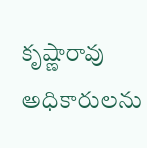కృష్ణారావు అధికారులను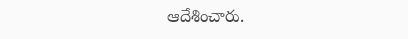ఆదేశించారు.